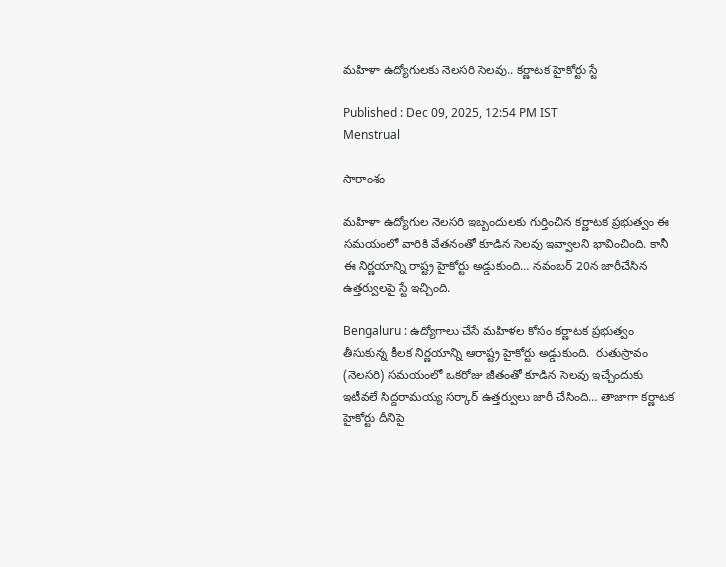మహిళా ఉద్యోగులకు నెలసరి సెలవు.. కర్ణాటక హైకోర్టు స్టే

Published : Dec 09, 2025, 12:54 PM IST
Menstrual

సారాంశం

మహిళా ఉద్యోగుల నెలసరి ఇబ్బందులకు గుర్తించిన కర్ణాటక ప్రభుత్వం ఈ సమయంలో వారికి వేతనంతో కూడిన సెలవు ఇవ్వాలని భావించింది. కానీ ఈ నిర్ణయాన్ని రాష్ట్ర హైకోర్టు అడ్డుకుంది… నవంబర్ 20న జారీచేసిన ఉత్తర్వులపై స్టే ఇచ్చింది.

Bengaluru : ఉద్యోగాలు చేసే మహిళల కోసం కర్ణాటక ప్రభుత్వం తీసుకున్న కీలక నిర్ణయాన్ని ఆరాష్ట్ర హైకోర్టు అడ్డుకుంది.  రుతుస్రావం (నెలసరి) సమయంలో ఒకరోజు జీతంతో కూడిన సెలవు ఇచ్చేందుకు ఇటీవలే సిద్దరామయ్య సర్కార్ ఉత్తర్వులు జారీ చేసింది… తాజాగా కర్ణాటక హైకోర్టు దీనిపై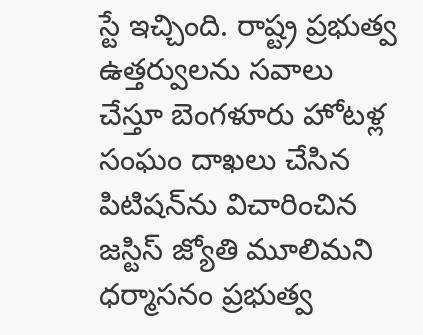స్టే ఇచ్చింది. రాష్ట్ర ప్రభుత్వ ఉత్తర్వులను సవాలు చేస్తూ బెంగళూరు హోటళ్ల సంఘం దాఖలు చేసిన పిటిషన్‌ను విచారించిన జస్టిస్ జ్యోతి మూలిమని ధర్మాసనం ప్రభుత్వ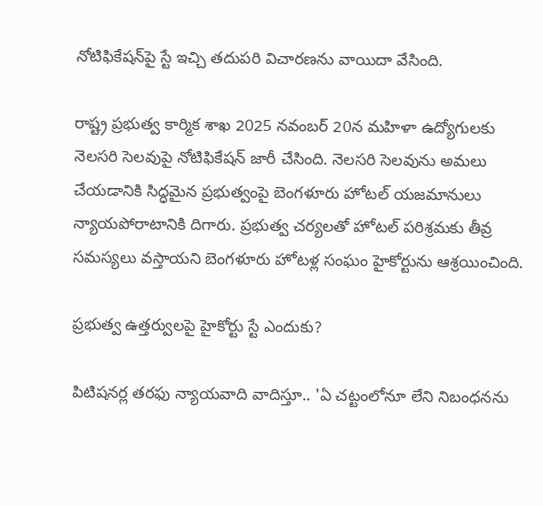నోటిఫికేషన్‌పై స్టే ఇచ్చి తదుపరి విచారణను వాయిదా వేసింది.

రాష్ట్ర ప్రభుత్వ కార్మిక శాఖ 2025 నవంబర్ 20న మహిళా ఉద్యోగులకు నెలసరి సెలవుపై నోటిఫికేషన్ జారీ చేసింది. నెలసరి సెలవును అమలు చేయడానికి సిద్ధమైన ప్రభుత్వంపై బెంగళూరు హోటల్ యజమానులు న్యాయపోరాటానికి దిగారు. ప్రభుత్వ చర్యలతో హోటల్ పరిశ్రమకు తీవ్ర సమస్యలు వస్తాయని బెంగళూరు హోటళ్ల సంఘం హైకోర్టును ఆశ్రయించింది.

ప్రభుత్వ ఉత్తర్వులపై హైకోర్టు స్టే ఎందుకు?

పిటిషనర్ల తరఫు న్యాయవాది వాదిస్తూ.. 'ఏ చట్టంలోనూ లేని నిబంధనను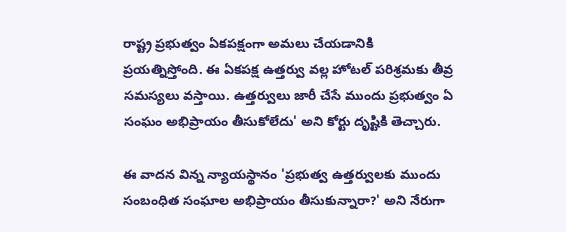రాష్ట్ర ప్రభుత్వం ఏకపక్షంగా అమలు చేయడానికి ప్రయత్నిస్తోంది. ఈ ఏకపక్ష ఉత్తర్వు వల్ల హోటల్ పరిశ్రమకు తీవ్ర సమస్యలు వస్తాయి. ఉత్తర్వులు జారీ చేసే ముందు ప్రభుత్వం ఏ సంఘం అభిప్రాయం తీసుకోలేదు' అని కోర్టు దృష్టికి తెచ్చారు.

ఈ వాదన విన్న న్యాయస్థానం 'ప్రభుత్వ ఉత్తర్వులకు ముందు సంబంధిత సంఘాల అభిప్రాయం తీసుకున్నారా?' అని నేరుగా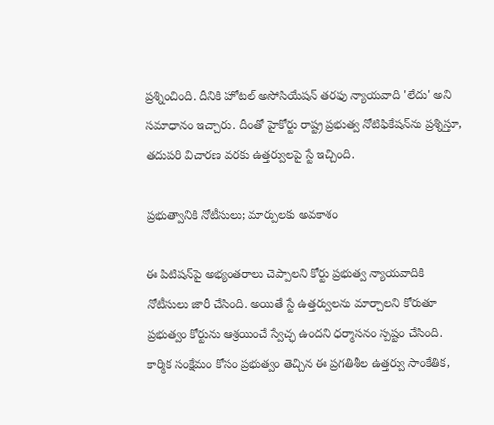ప్రశ్నించింది. దీనికి హోటల్ అసోసియేషన్ తరఫు న్యాయవాది 'లేదు' అని సమాధానం ఇచ్చారు. దీంతో హైకోర్టు రాష్ట్ర ప్రభుత్వ నోటిఫికేషన్‌ను ప్రశ్నిస్తూ, తదుపరి విచారణ వరకు ఉత్తర్వులపై స్టే ఇచ్చింది.

ప్రభుత్వానికి నోటీసులు; మార్పులకు అవకాశం

ఈ పిటిషన్‌పై అభ్యంతరాలు చెప్పాలని కోర్టు ప్రభుత్వ న్యాయవాదికి నోటీసులు జారీ చేసింది. అయితే స్టే ఉత్తర్వులను మార్చాలని కోరుతూ ప్రభుత్వం కోర్టును ఆశ్రయించే స్వేచ్ఛ ఉందని ధర్మాసనం స్పష్టం చేసింది. కార్మిక సంక్షేమం కోసం ప్రభుత్వం తెచ్చిన ఈ ప్రగతిశీల ఉత్తర్వు సాంకేతిక,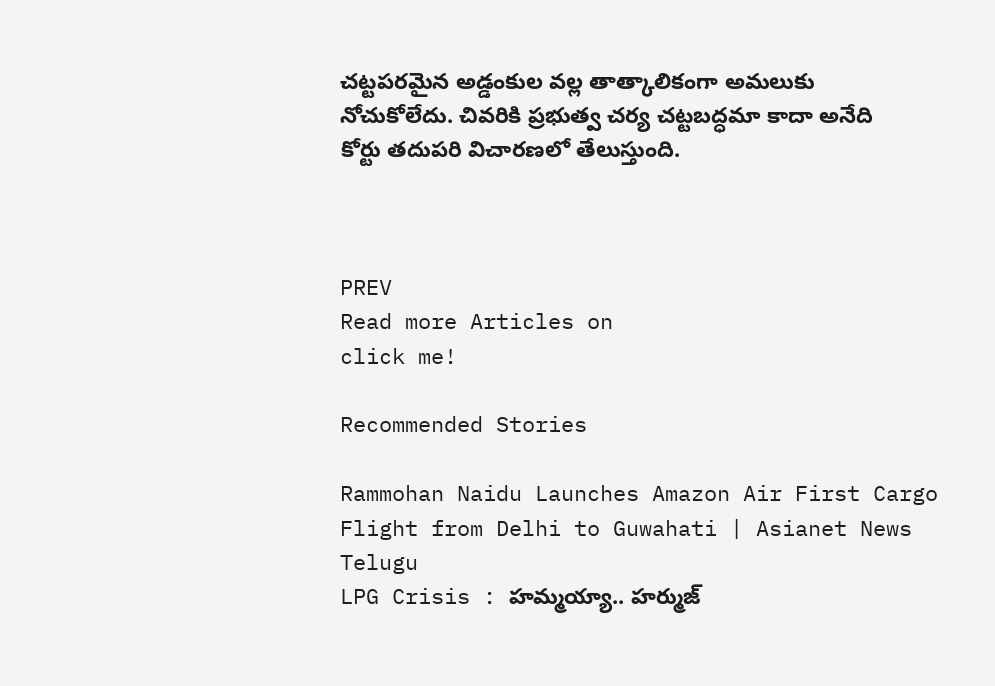చట్టపరమైన అడ్డంకుల వల్ల తాత్కాలికంగా అమలుకు నోచుకోలేదు. చివరికి ప్రభుత్వ చర్య చట్టబద్ధమా కాదా అనేది కోర్టు తదుపరి విచారణలో తేలుస్తుంది.



PREV
Read more Articles on
click me!

Recommended Stories

Rammohan Naidu Launches Amazon Air First Cargo Flight from Delhi to Guwahati | Asianet News Telugu
LPG Crisis : హమ్మయ్యా.. హర్ముజ్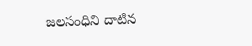జలసంధిని దాటిన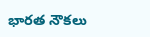భారత నౌకలు